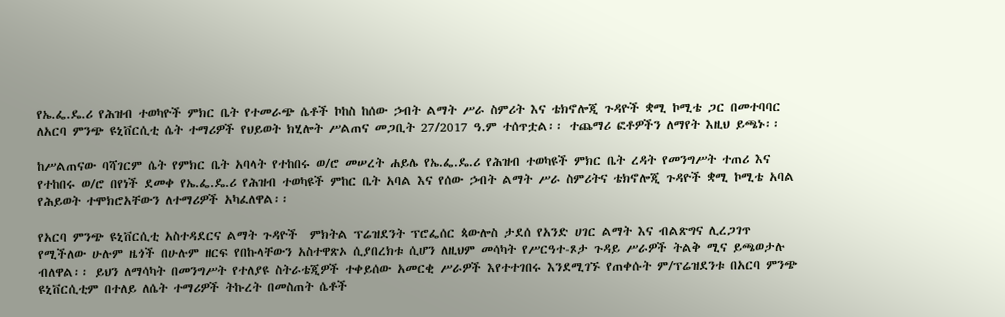የኤ.ፌ.ዴ.ሪ የሕዝብ ተወካዮች ምክር ቤት የተመራጭ ሴቶች ኮከስ ከሰው ኃብት ልማት ሥራ ስምሪት እና ቴክኖሎጂ ጉዳዮች ቋሚ ኮሚቴ ጋር በመተባባር ለአርባ ምንጭ ዩኒቨርሲቲ ሴት ተማሪዎች የህይወት ክሂሎት ሥልጠና መጋቢት 27/2017 ዓ.ም ተሰጥቷል፡፡ ተጨማሪ ፎቶዎችን ለማየት እዚህ ይጫኑ፡፡

ከሥልጠናው ባሻገርም ሴት የምክር ቤት አባላት የተከበሩ ወ/ሮ መሠረት ሐይሌ የኤ.ፌ.ዴ.ሪ የሕዝብ ተወካዩች ምክር ቤት ረዳት የመንግሥት ተጠሪ እና የተከበሩ ወ/ሮ በየነች ደመቀ የኤ.ፌ.ዴ.ሪ የሕዝብ ተወካዩች ምከር ቤት አባል እና የሰው ኃብት ልማት ሥራ ስምሪትና ቴክኖሎጂ ጉዳዮች ቋሚ ኮሚቴ አባል የሕይወት ተሞክሮአቸውን ለተማሪዎች አካፈለዋል፡፡

የአርባ ምንጭ ዩኒቨርሲቲ አስተዳደርና ልማት ጉዳዮች  ምክትል ፕሬዝደንት ፕሮፌሰር ጳውሎስ ታደሰ የአንድ ሀገር ልማት እና ብልጽግና ሊረጋገጥ የሚችለው ሁሉም ዜጎች በሁሉም ዘርፍ የበኩላቸውን አስተዋጽኦ ሲያበረክቱ ሲሆን ለዚህም መሳካት የሥርዓተ-ጾታ ጉዳይ ሥራዎች ትልቅ ሚና ይጫወታሉ ብለዋል፡፡ ይህን ለማሳካት በመንግሥት የተለያዩ ስትራቴጂዎች ተቀይሰው አመርቂ ሥራዎች እየተተገበሩ እንደሚገኙ የጠቀሱት ም/ፕሬዝደንቱ በአርባ ምንጭ ዩኒቨርሲቲም በተለይ ለሴት ተማሪዎች ትኩረት በመስጠት ሴቶች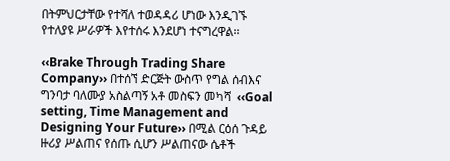በትምህርታቸው የተሻለ ተወዳዳሪ ሆነው እንዲገኙ  የተለያዩ ሥራዎች እየተሰሩ እንደሆነ ተናግረዋል፡፡

‹‹Brake Through Trading Share Company›› በተሰኘ ድርጅት ውስጥ የግል ሰብእና ግንባታ ባለሙያ አስልጣኝ አቶ መስፍን መካሻ  ‹‹Goal setting, Time Management and Designing Your Future›› በሚል ርዕሰ ጉዳይ ዙሪያ ሥልጠና የሰጡ ሲሆን ሥልጠናው ሴቶች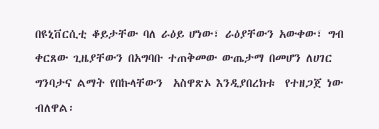በዩኒቨርሲቲ ቆይታቸው ባለ ራዕይ ሆነው፣ ራዕያቸውን አውቀው፣ ግብ ቀርጸው ጊዜያቸውን በአግባቡ ተጠቅመው ውጤታማ በመሆን ለሀገር ግንባታና ልማት የበኩላቸውን  አስዋጽኦ እንዲያበረክቱ  የተዘጋጀ ነው ብለዋል፡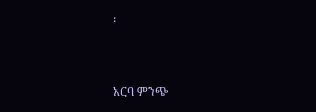፡



አርባ ምንጭ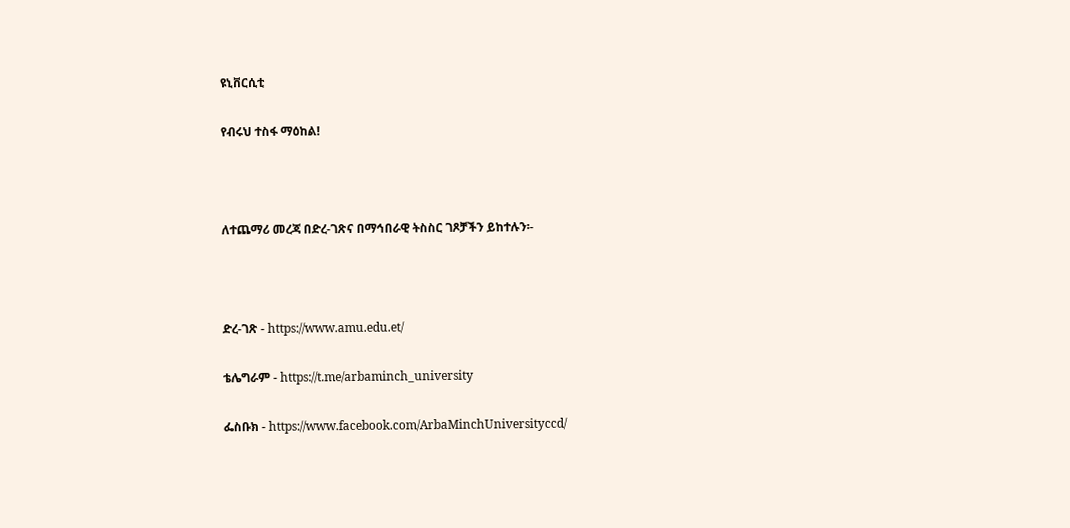ዩኒቨርሲቲ

የብሩህ ተስፋ ማዕከል!



ለተጨማሪ መረጃ በድረ-ገጽና በማኅበራዊ ትስስር ገጾቻችን ይከተሉን፡-



ድረ-ገጽ - https://www.amu.edu.et/

ቴሌግራም - https://t.me/arbaminch_university

ፌስቡክ - https://www.facebook.com/ArbaMinchUniversityccd/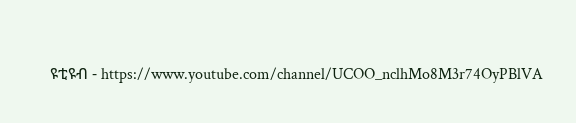ዩቲዩብ - https://www.youtube.com/channel/UCOO_nclhMo8M3r74OyPBlVA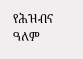የሕዝብና ዓለም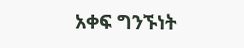አቀፍ ግንኙነት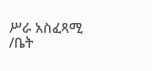ሥራ አስፈጻሚ /ቤት